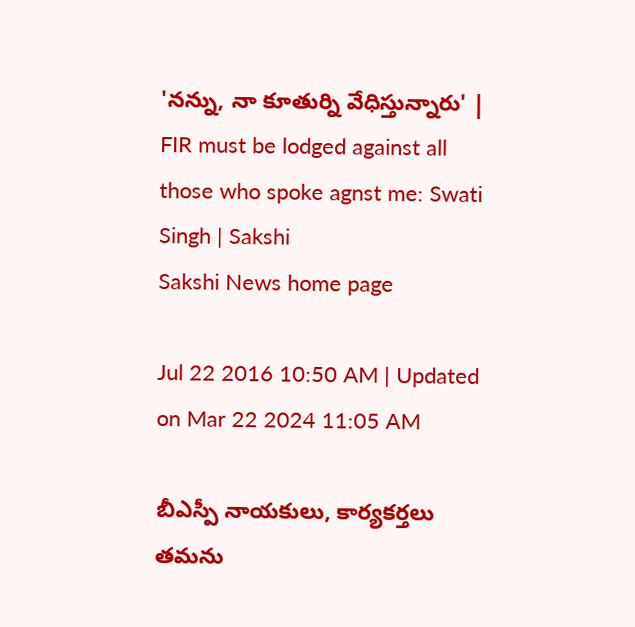'నన్ను, నా కూతుర్ని వేధిస్తున్నారు' | FIR must be lodged against all those who spoke agnst me: Swati Singh | Sakshi
Sakshi News home page

Jul 22 2016 10:50 AM | Updated on Mar 22 2024 11:05 AM

బీఎస్పీ నాయకులు, కార్యకర్తలు తమను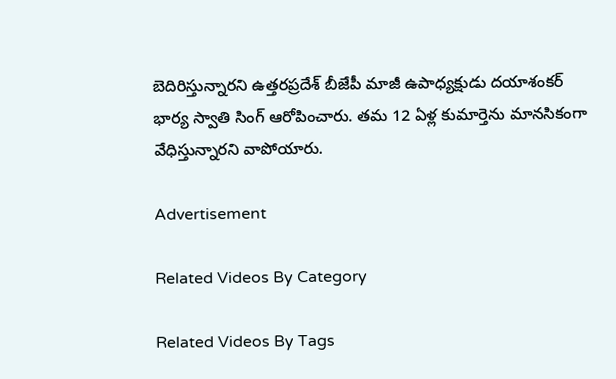బెదిరిస్తున్నారని ఉత్తరప్రదేశ్ బీజేపీ మాజీ ఉపాధ్యక్షుడు దయాశంకర్ భార్య స్వాతి సింగ్ ఆరోపించారు. తమ 12 ఏళ్ల కుమార్తెను మానసికంగా వేధిస్తున్నారని వాపోయారు.

Advertisement

Related Videos By Category

Related Videos By Tags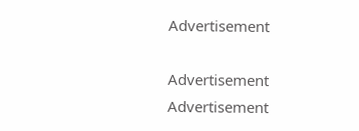Advertisement

Advertisement
Advertisement